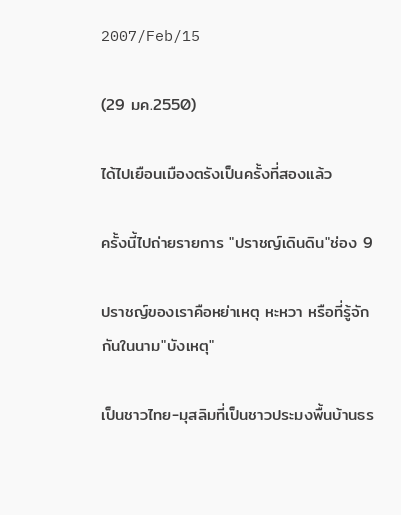2007/Feb/15

(29 มค.2550)

ได้ไปเยือนเมืองตรังเป็นครั้งที่สองแล้ว

ครั้งนี้ไปถ่ายรายการ "ปราชญ์เดินดิน"ช่อง 9

ปราชญ์ของเราคือหย่าเหตุ หะหวา หรือที่รู้จักกันในนาม"บังเหตุ"

เป็นชาวไทย-มุสลิมที่เป็นชาวประมงพื้นบ้านธร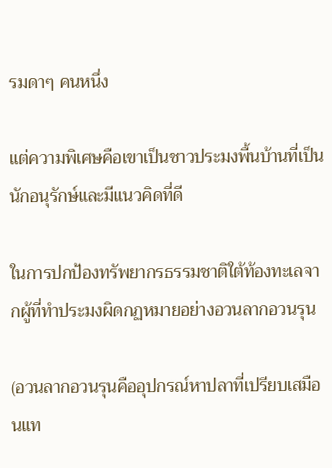รมดาๆ คนหนึ่ง

แต่ความพิเศษคือเขาเป็นชาวประมงพื้นบ้านที่เป็นนักอนุรักษ์และมีแนวคิดที่ดี

ในการปกป้องทรัพยากรธรรมชาติใต้ท้องทะเลจากผู้ที่ทำประมงผิดกฏหมายอย่างอวนลากอวนรุน

(อวนลากอวนรุนคืออุปกรณ์หาปลาที่เปรียบเสมือนแท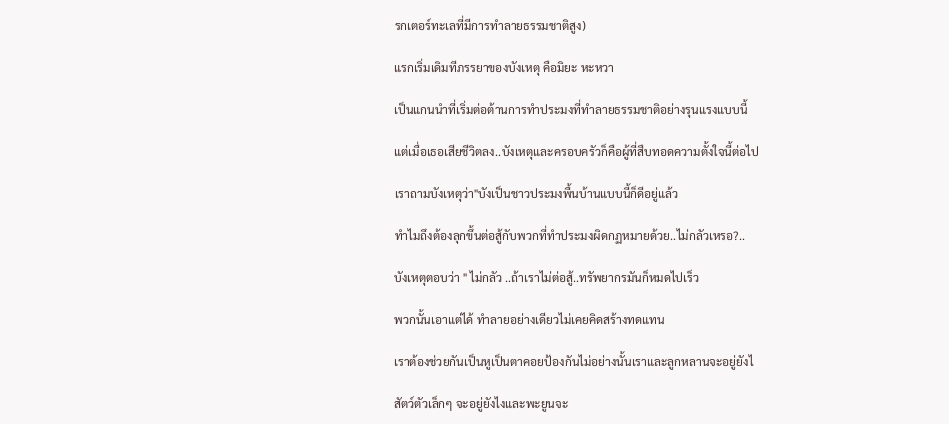รกเตอร์ทะเลที่มีการทำลายธรรมชาติสูง)

แรกเริ่มเดิมทีภรรยาของบังเหตุ คือมิยะ หะหวา

เป็นแกนนำที่เริ่มต่อต้านการทำประมงที่ทำลายธรรมชาติอย่างรุนแรงแบบนี้

แต่เมื่อเธอเสียชีวิตลง..บังเหตุและครอบครัวก็คือผู้ที่สืบทอดความตั้งใจนี้ต่อไป

เราถามบังเหตุว่า"บังเป็นชาวประมงพื้นบ้านแบบนี้ก็ดีอยู่แล้ว

ทำไมถึงต้องลุกขึ้นต่อสู้กับพวกที่ทำประมงผิดกฏหมายด้วย..ไม่กลัวเหรอ?..

บังเหตุตอบว่า " ไม่กลัว ..ถ้าเราไม่ต่อสู้..ทรัพยากรมันก็หมดไปเร็ว

พวกนั้นเอาแต่ได้ ทำลายอย่างเดียวไม่เคยคิดสร้างทดแทน

เราต้องช่วยกันเป็นหูเป็นตาคอยป้องกันไม่อย่างนั้นเราและลูกหลานจะอยู่ยังไ

สัตว์ตัวเล็กๆ จะอยู่ยังไงและพะยูนจะ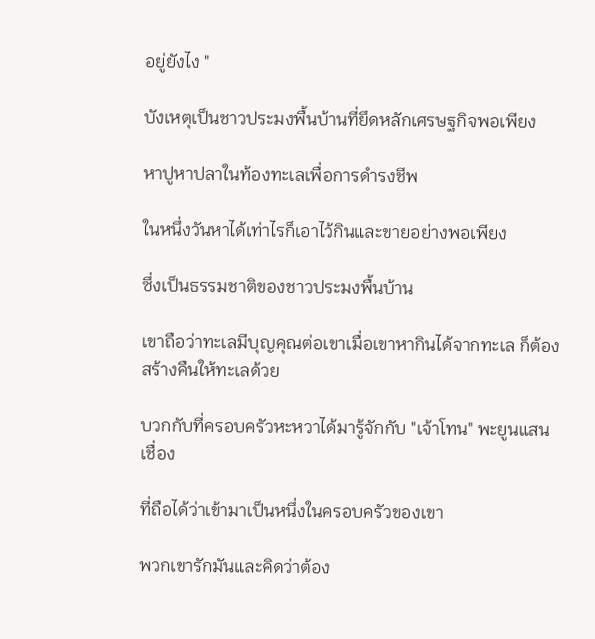อยู่ยังไง "

บังเหตุเป็นชาวประมงพื้นบ้านที่ยึดหลักเศรษฐกิจพอเพียง

หาปูหาปลาในท้องทะเลเพื่อการดำรงชีพ

ในหนึ่งวันหาได้เท่าไรก็เอาไว้กินและขายอย่างพอเพียง

ซึ่งเป็นธรรมชาติของชาวประมงพื้นบ้าน

เขาถือว่าทะเลมีบุญคุณต่อเขาเมื่อเขาหากินได้จากทะเล ก็ต้องสร้างคืนให้ทะเลด้วย

บวกกับที่ครอบครัวหะหวาได้มารู้จักกับ "เจ้าโทน" พะยูนแสนเชื่อง

ที่ถือได้ว่าเข้ามาเป็นหนึ่งในครอบครัวของเขา

พวกเขารักมันและคิดว่าต้อง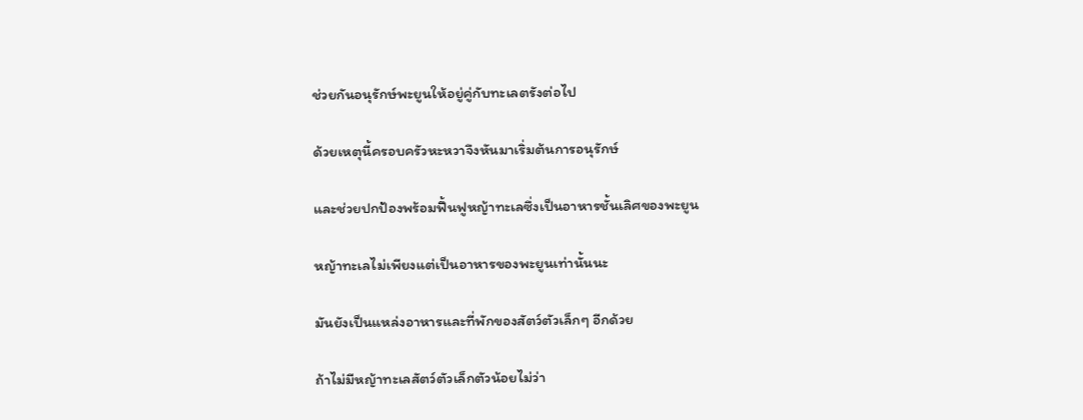ช่วยกันอนุรักษ์พะยูนให้อยู่คู่กับทะเลตรังต่อไป

ด้วยเหตุนี้ครอบครัวหะหวาจึงหันมาเริ่มต้นการอนุรักษ์

และช่วยปกป้องพร้อมฟื้นฟูหญ้าทะเลซึ่งเป็นอาหารชั้นเลิศของพะยูน

หญ้าทะเลไม่เพียงแต่เป็นอาหารของพะยูนเท่านั้นนะ

มันยังเป็นแหล่งอาหารและที่พักของสัตว์ตัวเล็กๆ อีกด้วย

ถ้าไม่มีหญ้าทะเลสัตว์ตัวเล็กตัวน้อยไม่ว่า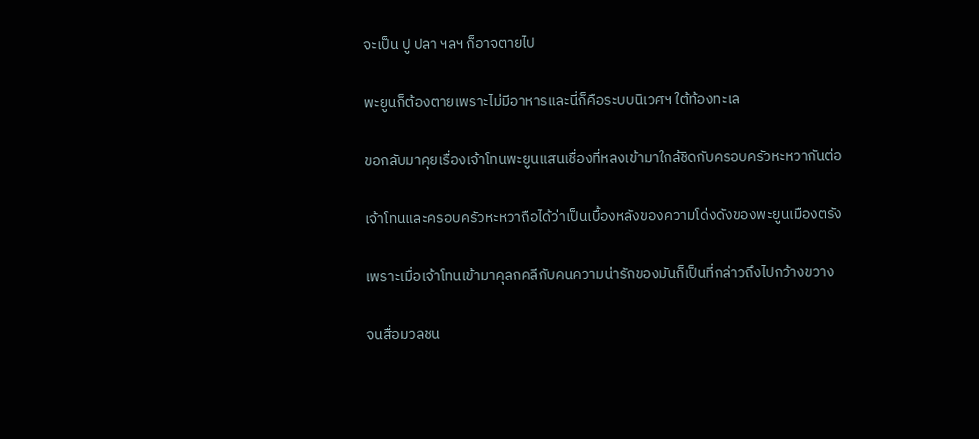จะเป็น ปู ปลา ฯลฯ ก็อาจตายไป

พะยูนก็ต้องตายเพราะไม่มีอาหารและนี่ก็คือระบบนิเวศฯ ใต้ท้องทะเล

ขอกลับมาคุยเรื่องเจ้าโทนพะยูนแสนเชื่องที่หลงเข้ามาใกล้ชิดกับครอบครัวหะหวากันต่อ

เจ้าโทนและครอบครัวหะหวาถือได้ว่าเป็นเบื้องหลังของความโด่งดังของพะยูนเมืองตรัง

เพราะเมื่อเจ้าโทนเข้ามาคุลกคลีกับคนความน่ารักของมันก็เป็นที่กล่าวถึงไปกว้างขวาง

จนสื่อมวลชน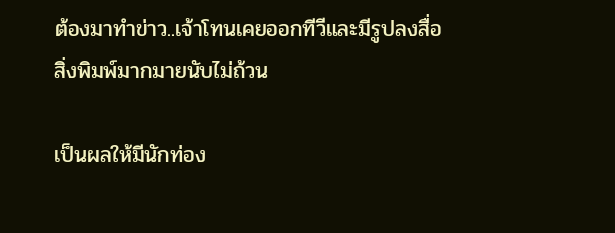ต้องมาทำข่าว..เจ้าโทนเคยออกทีวีและมีรูปลงสื่อสิ่งพิมพ์มากมายนับไม่ถ้วน

เป็นผลให้มีนักท่อง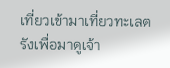เที่ยวเข้ามาเที่ยวทะเลตรังเพื่อมาดูเจ้า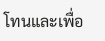โทนและเพื่อ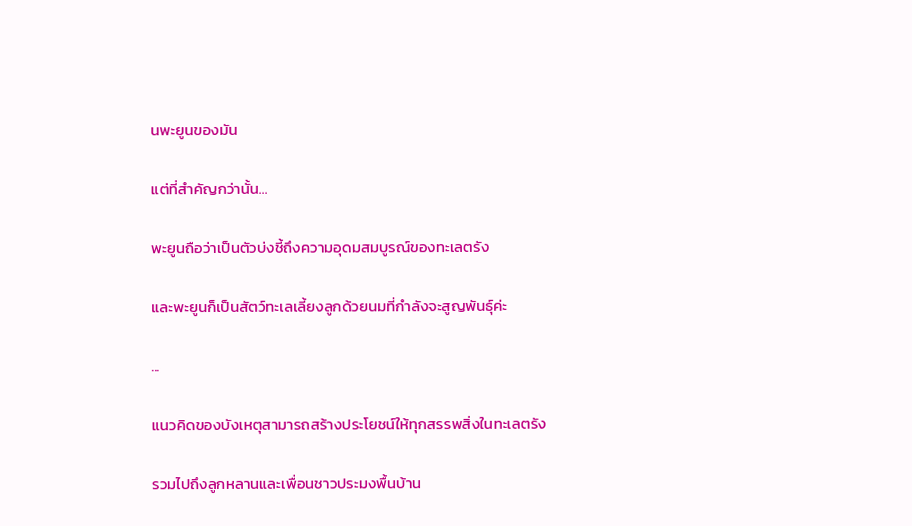นพะยูนของมัน

แต่ที่สำคัญกว่านั้น...

พะยูนถือว่าเป็นตัวบ่งชี้ถึงความอุดมสมบูรณ์ของทะเลตรัง

และพะยูนก็เป็นสัตว์ทะเลเลี้ยงลูกด้วยนมที่กำลังจะสูญพันธุ์ค่ะ

...

แนวคิดของบังเหตุสามารถสร้างประโยชน์ให้ทุกสรรพสิ่งในทะเลตรัง

รวมไปถึงลูกหลานและเพื่อนชาวประมงพื้นบ้าน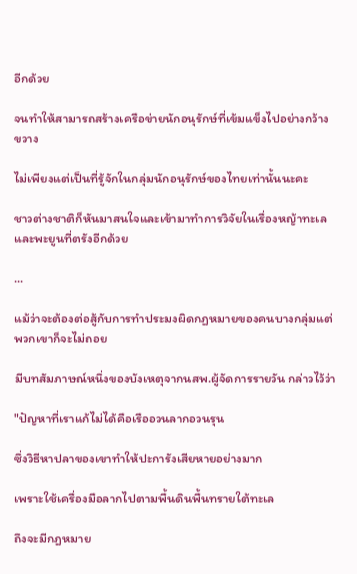อีกด้วย

จนทำให้สามารถสร้างเครือข่ายนักอนุรักษ์ที่เข้มแข็งไปอย่างกว้างขวาง

ไม่เพียงแต่เป็นที่รู้จักในกลุ่มนักอนุรักษ์ของไทยเท่านั้นนะคะ

ชาวต่างชาติก็หันมาสนใจและเข้ามาทำการวิจัยในเรื่องหญ้าทะเลและพะยูนที่ตรังอีกด้วย

...

แม้ว่าจะต้องต่อสู้กับการทำประมงผิดกฏหมายของคนบางกลุ่มแต่พวกเขาก็จะไม่ถอย

มีบทสัมภาษณ์หนึ่งของบังเหตุจากนสพ.ผู้จัดการรายวัน กล่าวไว้ว่า

"ปัญหาที่เราแก้ไม่ได้คือเรืออวนลากอวนรุน

ซึ่งวิธีหาปลาของเขาทำให้ปะการังเสียหายอย่างมาก

เพราะใช้เครื่องมือลากไปตามพื้นดินพื้นทรายใต้ทะเล

ถึงจะมีกฎหมาย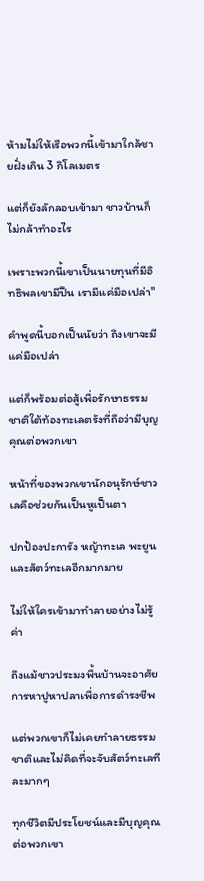ห้ามไม่ให้เรือพวกนี้เข้ามาใกล้ชายฝั่งเกิน 3 กิโลเมตร

แต่ก็ยังลักลอบเข้ามา ชาวบ้านก็ไม่กล้าทำอะไร

เพราะพวกนี้เขาเป็นนายทุนที่มีอิทธิพลเขามีปืน เรามีแค่มือเปล่า"

คำพูดนี้บอกเป็นนัยว่า ถึงเขาจะมีแค่มือเปล่า

แต่ก็พร้อมต่อสู้เพื่อรักษาธรรมชาติใต้ท้องทะเลตรังที่ถือว่ามีบุญคุณต่อพวกเขา

หน้าที่ของพวกเขานักอนุรักษ์ชาวเลคือช่วยกันเป็นหูเป็นตา

ปกป้องปะการัง หญ้าทะเล พะยูนและสัตว์ทะเลอีกมากมาย

ไม่ให้ใครเข้ามาทำลายอย่างไม่รู้ค่า

ถึงแม้ชาวประมงพื้นบ้านจะอาศัยการหาปูหาปลาเพื่อการดำรงชีพ

แต่พวกเขาก็ไม่เคยทำลายธรรมชาติและไม่คิดที่จะจับสัตว์ทะเลทีละมากๆ

ทุกชีวิตมีประโยชน์และมีบุญคุณต่อพวกเขา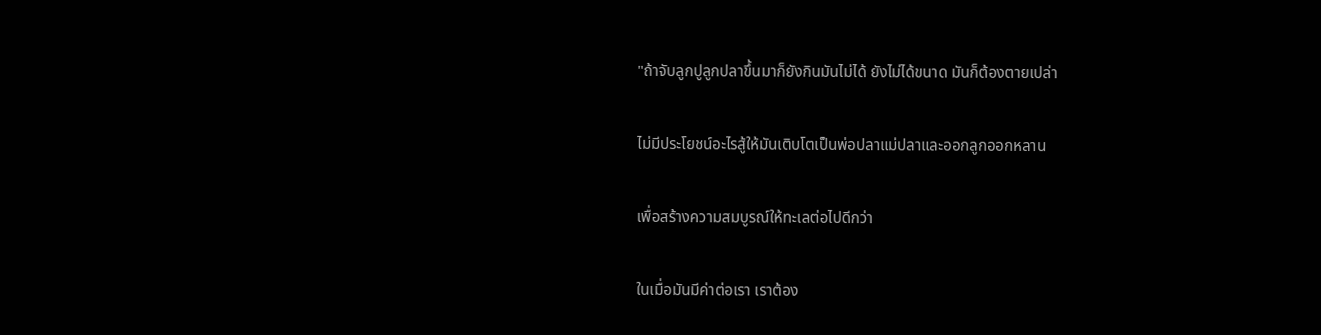"ถ้าจับลูกปูลูกปลาขึ้นมาก็ยังกินมันไม่ได้ ยังไม่ได้ขนาด มันก็ต้องตายเปล่า

ไม่มีประโยชน์อะไรสู้ให้มันเติบโตเป็นพ่อปลาแม่ปลาและออกลูกออกหลาน

เพื่อสร้างความสมบูรณ์ให้ทะเลต่อไปดีกว่า

ในเมื่อมันมีค่าต่อเรา เราต้อง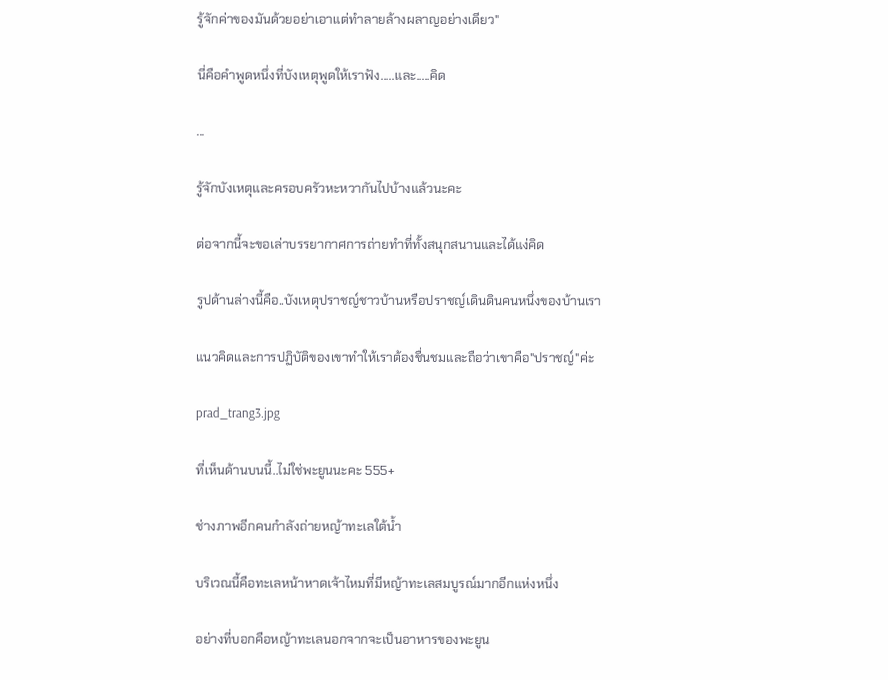รู้จักค่าของมันด้วยอย่าเอาแต่ทำลายล้างผลาญอย่างเดียว"

นี่คือคำพูดหนึ่งที่บังเหตุพูดให้เราฟัง.....และ.....คิด

...

รู้จักบังเหตุและครอบครัวหะหวากันไปบ้างแล้วนะคะ

ต่อจากนี้จะขอเล่าบรรยากาศการถ่ายทำที่ทั้งสนุกสนานและได้แง่คิด

รูปด้านล่างนี้คือ..บังเหตุปราชญ์ชาวบ้านหรือปราชญ์เดินดินคนหนึ่งของบ้านเรา

แนวคิดและการปฏิบัติของเขาทำให้เราต้องชื่นชมและถือว่าเขาคือ"ปราชญ์"ค่ะ

prad_trang3.jpg

ที่เห็นด้านบนนี้..ไม่ใช่พะยูนนะคะ 555+

ช่างภาพอีกคนกำลังถ่ายหญ้าทะเลใต้น้ำ

บริเวณนี้คือทะเลหน้าหาดเจ้าไหมที่มีหญ้าทะเลสมบูรณ์มากอีกแห่งหนึ่ง

อย่างที่บอกคือหญ้าทะเลนอกจากจะเป็นอาหารของพะยูน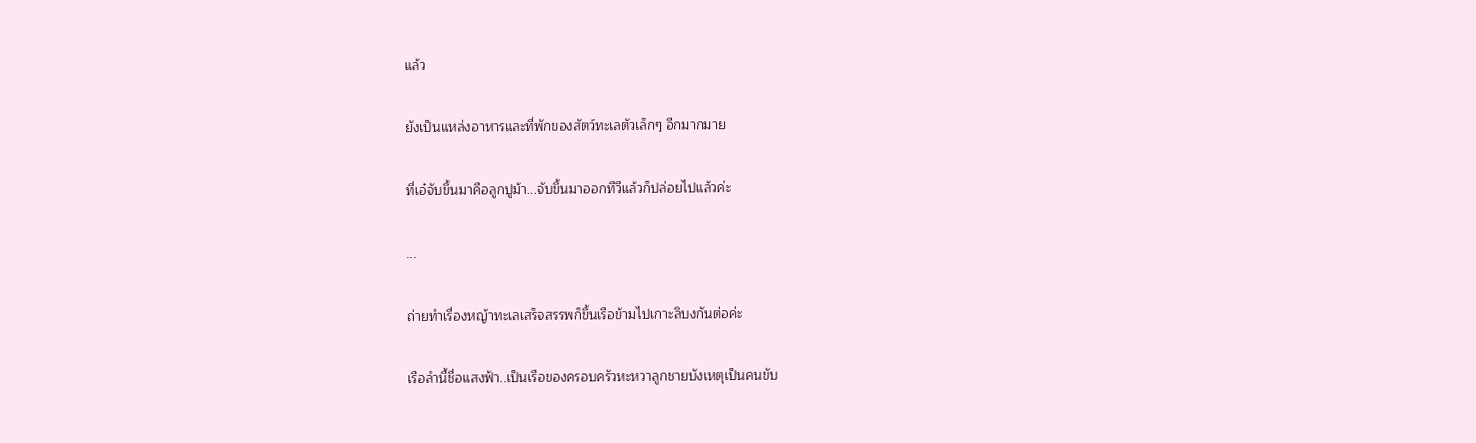แล้ว

ยังเป็นแหล่งอาหารและที่พักของสัตว์ทะเลตัวเล็กๆ อีกมากมาย

ที่เอ๋จับขึ้นมาคือลูกปูม้า...จับขึ้นมาออกทีวีแล้วก็ปล่อยไปแล้วค่ะ

...

ถ่ายทำเรื่องหญ้าทะเลเสร็จสรรพก็ขึ้นเรือข้ามไปเกาะลิบงกันต่อค่ะ

เรือลำนี้ชื่อแสงฟ้า..เป็นเรือของครอบครัวหะหวาลูกชายบังเหตุเป็นคนขับ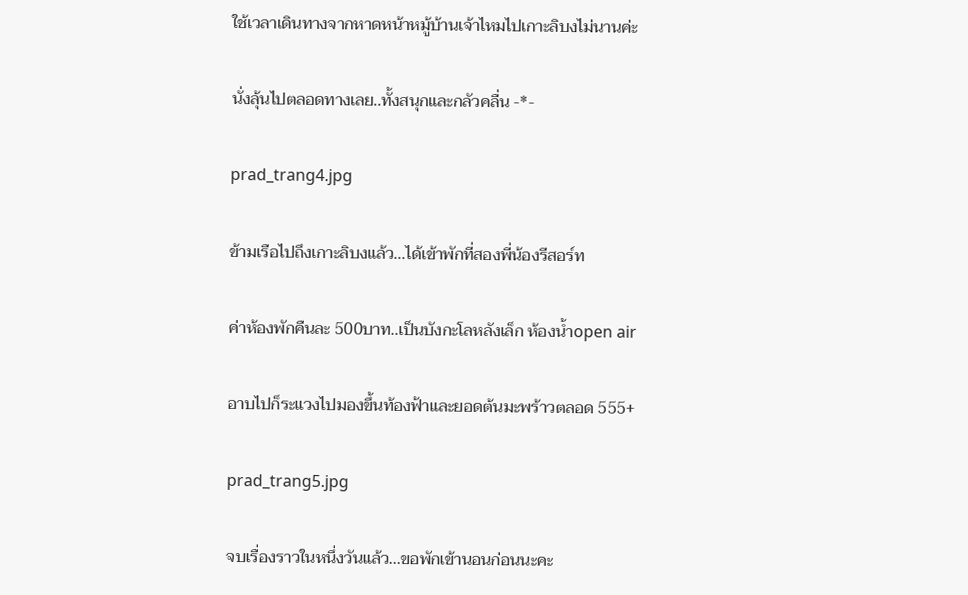ใช้เวลาเดินทางจากหาดหน้าหมู้บ้านเจ้าไหมไปเกาะลิบงไม่นานค่ะ

นั่งลุ้นไปตลอดทางเลย..ทั้งสนุกและกลัวคลื่น -*-

prad_trang4.jpg

ข้ามเรือไปถึงเกาะลิบงแล้ว...ได้เข้าพักที่สองพี่น้องรีสอร์ท

ค่าห้องพักคืนละ 500บาท..เป็นบังกะโลหลังเล็ก ห้องน้ำopen air

อาบไปก็ระแวงไปมองขึ้นท้องฟ้าและยอดต้นมะพร้าวตลอด 555+

prad_trang5.jpg

จบเรื่องราวในหนึ่งวันแล้ว...ขอพักเข้านอนก่อนนะคะ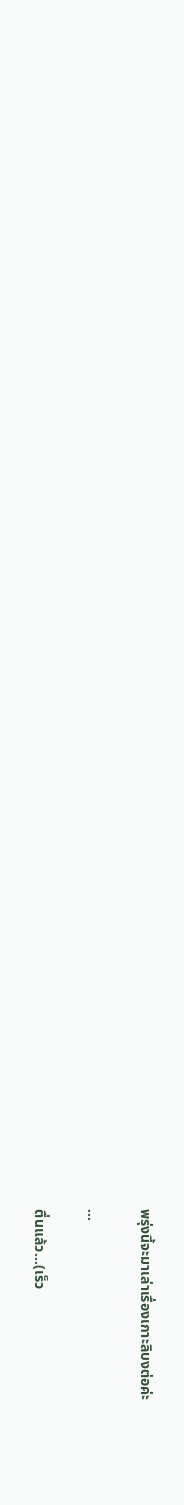พรุ่งนี้จะมาเล่าเรื่องเกาะลิบงต่อค่ะ

...

ตื่นแล้ว...(เร็ว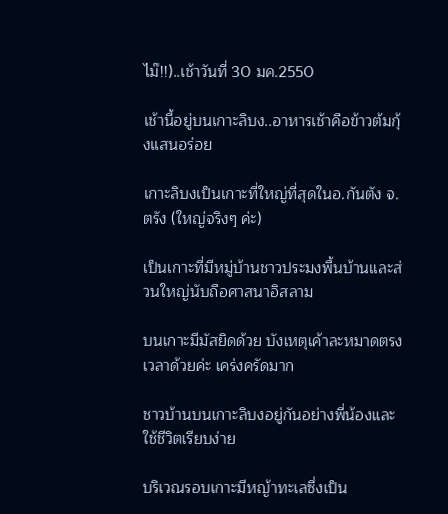ไม๊!!)..เช้าวันที่ 30 มค.2550

เช้านี้อยู่บนเกาะลิบง..อาหารเช้าคือข้าวต้มกุ้งแสนอร่อย

เกาะลิบงเป็นเกาะที่ใหญ่ที่สุดในอ.กันตัง จ.ตรัง (ใหญ่จริงๆ ค่ะ)

เป็นเกาะที่มีหมู่บ้านชาวประมงพื้นบ้านและส่วนใหญ่นับถือศาสนาอิสลาม

บนเกาะมีมัสยิดด้วย บังเหตุเค้าละหมาดตรงเวลาด้วยค่ะ เคร่งครัดมาก

ชาวบ้านบนเกาะลิบงอยู่กันอย่างพี่น้องและใช้ชีวิตเรียบง่าย

บริเวณรอบเกาะมีหญ้าทะเลซึ่งเป็น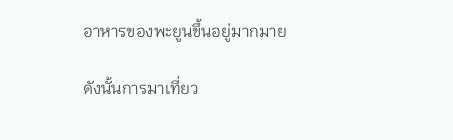อาหารของพะยูนขึ้นอยู่มากมาย

ดังนั้นการมาเที่ยว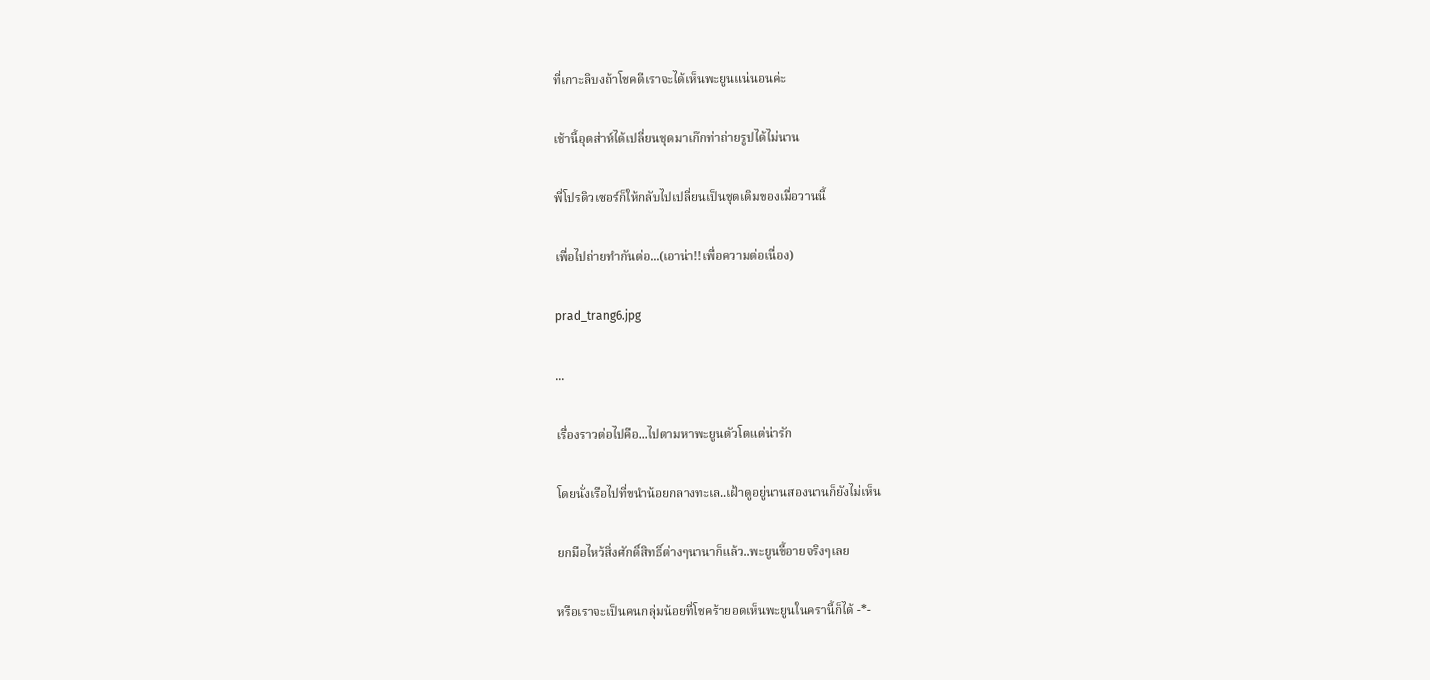ที่เกาะลิบงถ้าโชคดีเราจะได้เห็นพะยูนแน่นอนค่ะ

เช้านี้อุตส่าห์ได้เปลี่ยนชุดมาเก๊กท่าถ่ายรูปได้ไม่นาน

พี่โปรดิวเซอร์ก็ให้กลับไปเปลี่ยนเป็นชุดเดิมของเมื่อวานนี้

เพื่อไปถ่ายทำกันต่อ...(เอาน่า!!เพื่อความต่อเนื่อง)

prad_trang6.jpg

...

เรื่องราวต่อไปคือ...ไปตามหาพะยูนตัวโตแต่น่ารัก

โดยนั่งเรือไปที่ขนำน้อยกลางทะเล..เฝ้าดูอยู่นานสองนานก็ยังไม่เห็น

ยกมือไหว้สิ่งศักดิ์สิทธิ์ต่างๆนานาก็แล้ว..พะยูนขี้อายจริงๆเลย

หรือเราจะเป็นคนกลุ่มน้อยที่โชคร้ายอดเห็นพะยูนในครานี้ก็ได้ -*-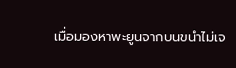เมื่อมองหาพะยูนจากบนขนำไม่เจ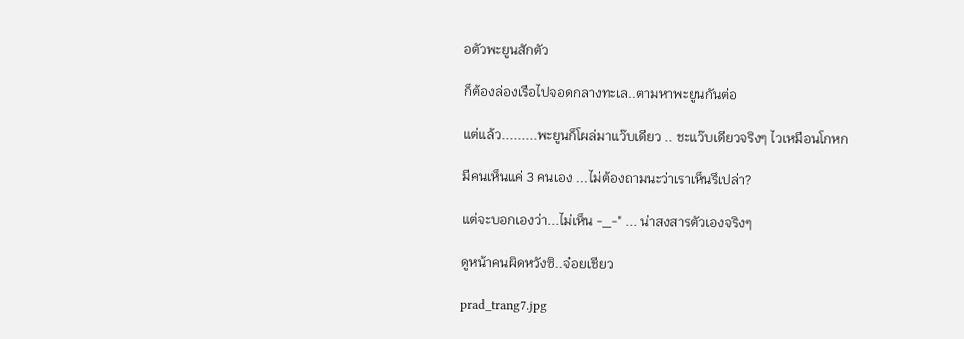อตัวพะยูนสักตัว

ก็ต้องล่องเรือไปจอดกลางทะเล..ตามหาพะยูนกันต่อ

แต่แล้ว.........พะยูนก็โผล่มาแว๊บเดียว .. ชะแว๊บเดียวจริงๆ ไวเหมือนโกหก

มีคนเห็นแค่ 3 คนเอง ...ไม่ต้องถามนะว่าเราเห็นรึเปล่า?

แต่จะบอกเองว่า...ไม่เห็น -_-" ... น่าสงสารตัวเองจริงๆ

ดูหน้าคนผิดหวังซิ..จ๋อยเชียว

prad_trang7.jpg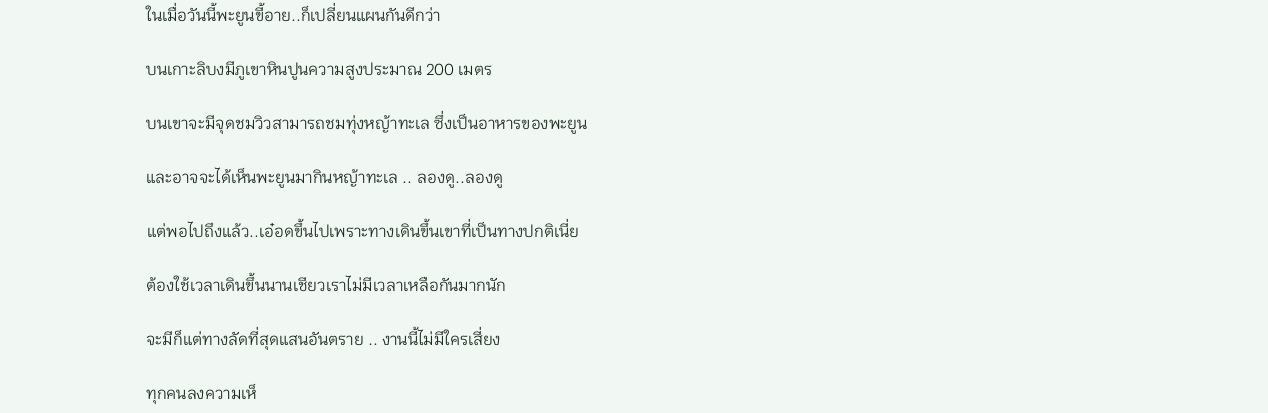ในเมื่อวันนี้พะยูนขี้อาย..ก็เปลี่ยนแผนกันดีกว่า

บนเกาะลิบงมีภูเขาหินปูนความสูงประมาณ 200 เมตร

บนเขาจะมีจุดชมวิวสามารถชมทุ่งหญ้าทะเล ซึ่งเป็นอาหารของพะยูน

และอาจจะได้เห็นพะยูนมากินหญ้าทะเล .. ลองดู..ลองดู

แต่พอไปถึงแล้ว..เอ๋อดขึ้นไปเพราะทางเดินขึ้นเขาที่เป็นทางปกติเนี่ย

ต้องใช้เวลาเดินขึ้นนานเชียวเราไม่มีเวลาเหลือกันมากนัก

จะมีก็แต่ทางลัดที่สุดแสนอันตราย .. งานนี้ไม่มีใครเสี่ยง

ทุกคนลงความเห็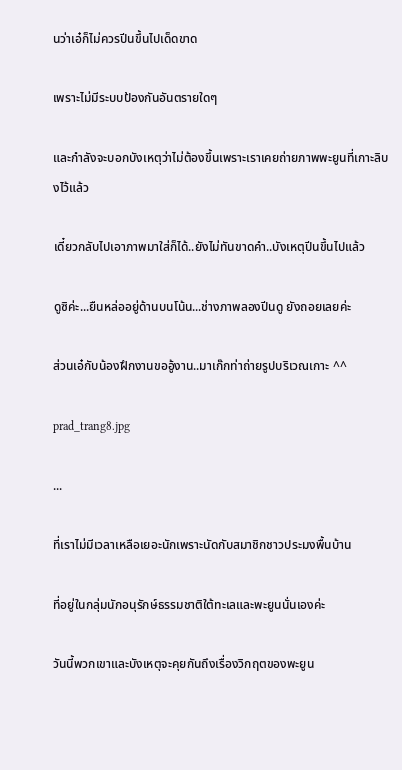นว่าเอ๋ก็ไม่ควรปีนขึ้นไปเด็ดขาด

เพราะไม่มีระบบป้องกันอันตรายใดๆ

และกำลังจะบอกบังเหตุว่าไม่ต้องขึ้นเพราะเราเคยถ่ายภาพพะยูนที่เกาะลิบงไว้แล้ว

เดี๋ยวกลับไปเอาภาพมาใส่ก็ได้..ยังไม่ทันขาดคำ..บังเหตุปีนขึ้นไปแล้ว

ดูซิค่ะ...ยืนหล่ออยู่ด้านบนโน้น...ช่างภาพลองปีนดู ยังถอยเลยค่ะ

ส่วนเอ๋กับน้องฝึกงานขออู้งาน..มาเก๊กท่าถ่ายรูปบริเวณเกาะ ^^

prad_trang8.jpg

...

ที่เราไม่มีเวลาเหลือเยอะนักเพราะนัดกับสมาชิกชาวประมงพื้นบ้าน

ที่อยู่ในกลุ่มนักอนุรักษ์ธรรมชาติใต้ทะเลและพะยูนนั่นเองค่ะ

วันนี้พวกเขาและบังเหตุจะคุยกันถึงเรื่องวิกฤตของพะยูน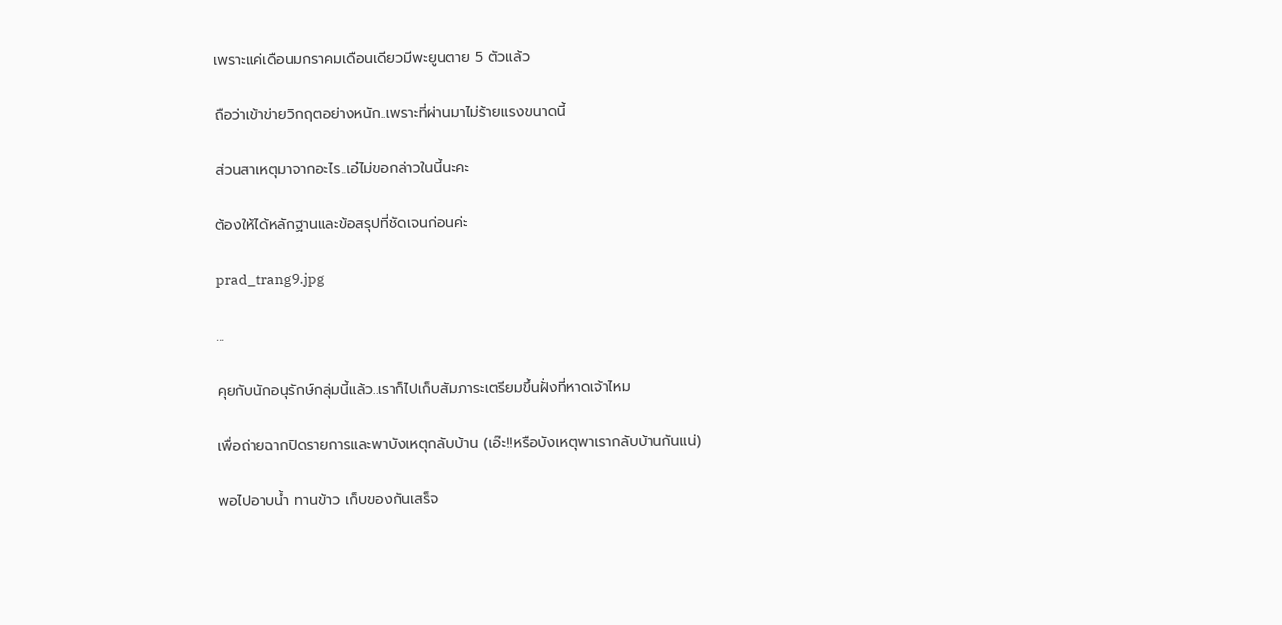เพราะแค่เดือนมกราคมเดือนเดียวมีพะยูนตาย 5 ตัวแล้ว

ถือว่าเข้าข่ายวิกฤตอย่างหนัก..เพราะที่ผ่านมาไม่ร้ายแรงขนาดนี้

ส่วนสาเหตุมาจากอะไร..เอ๋ไม่ขอกล่าวในนี้นะคะ

ต้องให้ได้หลักฐานและข้อสรุปที่ชัดเจนก่อนค่ะ

prad_trang9.jpg

...

คุยกับนักอนุรักษ์กลุ่มนี้แล้ว..เราก็ไปเก็บสัมภาระเตรียมขึ้นฝั่งที่หาดเจ้าไหม

เพื่อถ่ายฉากปิดรายการและพาบังเหตุกลับบ้าน (เอ๊ะ!!หรือบังเหตุพาเรากลับบ้านกันแน่)

พอไปอาบน้ำ ทานข้าว เก็บของกันเสร็จ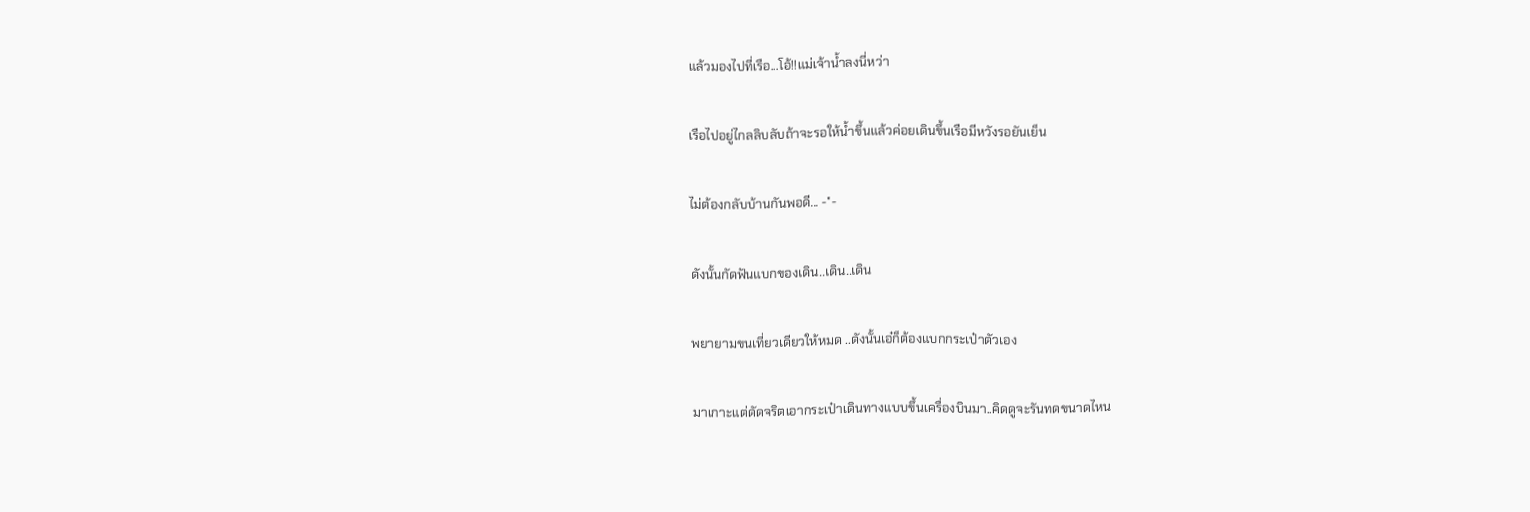แล้วมองไปที่เรือ...โอ้!!แม่เจ้าน้ำลงนี่หว่า

เรือไปอยู่ไกลลิบลับถ้าจะรอให้น้ำขึ้นแล้วค่อยเดินขึ้นเรือมีหวังรอยันเย็น

ไม่ต้องกลับบ้านกันพอดี... -*-

ดังนั้นกัดฟันแบกของเดิน..เดิน..เดิน

พยายามขนเที่ยวเดียวให้หมด ..ดังนั้นเอ๋ก็ต้องแบกกระเป๋าตัวเอง

มาเกาะแต่ดัดจริตเอากระเป๋าเดินทางแบบขึ้นเครื่องบินมา..คิดดูจะรันทดขนาดไหน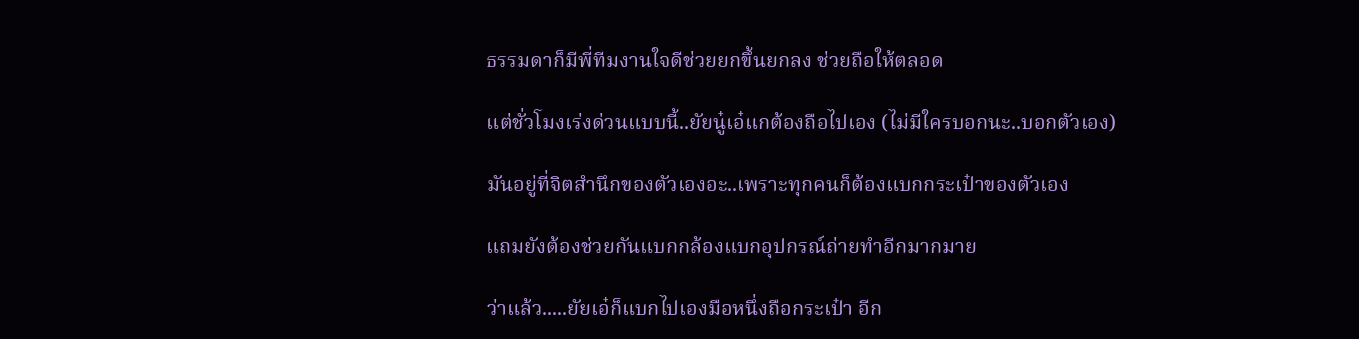ธรรมดาก็มีพี่ทีมงานใจดีช่วยยกขึ้นยกลง ช่วยถือให้ตลอด

แต่ชั่วโมงเร่งด่วนแบบนี้..ยัยนู๋เอ๋แกต้องถือไปเอง (ไม่มีใครบอกนะ..บอกตัวเอง)

มันอยู่ที่จิตสำนึกของตัวเองอะ..เพราะทุกคนก็ต้องแบกกระเป๋าของตัวเอง

แถมยังต้องช่วยกันแบกกล้องแบกอุปกรณ์ถ่ายทำอีกมากมาย

ว่าแล้ว.....ยัยเอ๋ก็แบกไปเองมือหนึ่งถือกระเป๋า อีก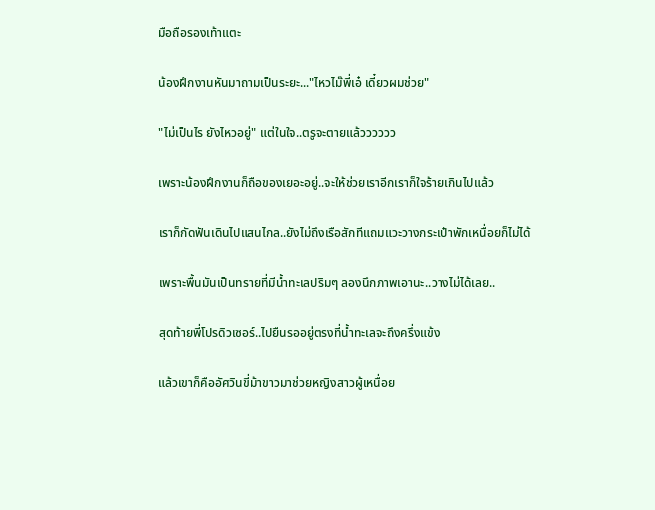มือถือรองเท้าแตะ

น้องฝึกงานหันมาถามเป็นระยะ..."ไหวไม๊พี่เอ๋ เดี๋ยวผมช่วย"

"ไม่เป็นไร ยังไหวอยู่" แต่ในใจ..ตรูจะตายแล้วววววว

เพราะน้องฝึกงานก็ถือของเยอะอยู่..จะให้ช่วยเราอีกเราก็ใจร้ายเกินไปแล้ว

เราก็กัดฟันเดินไปแสนไกล..ยังไม่ถึงเรือสักทีแถมแวะวางกระเป๋าพักเหนื่อยก็ไม่ได้

เพราะพื้นมันเป็นทรายที่มีน้ำทะเลปริมๆ ลองนึกภาพเอานะ..วางไม่ได้เลย..

สุดท้ายพี่โปรดิวเซอร์..ไปยืนรออยู่ตรงที่น้ำทะเลจะถึงครึ่งแข้ง

แล้วเขาก็คืออัศวินขี่ม้าขาวมาช่วยหญิงสาวผู้เหนื่อย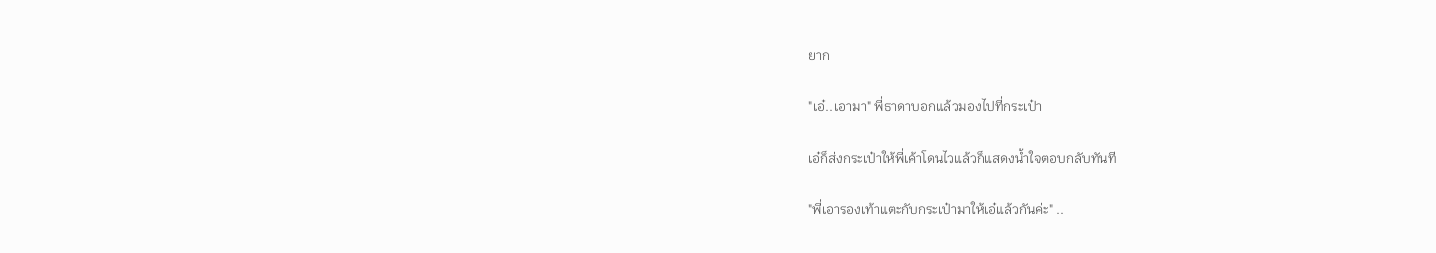ยาก

"เอ๋..เอามา" พี่ธาดาบอกแล้วมองไปที่กระเป๋า

เอ๋ก็ส่งกระเป๋าให้พี่เค้าโดนไวแล้วก็แสดงน้ำใจตอบกลับทันที

"พี่เอารองเท้าแตะกับกระเป๋ามาให้เอ๋แล้วกันค่ะ" ..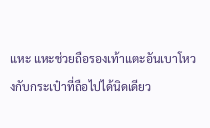แหะ แหะช่วยถือรองเท้าแตะอันเบาโหวงกับกระเป๋าที่ถือไปได้นิดเดียว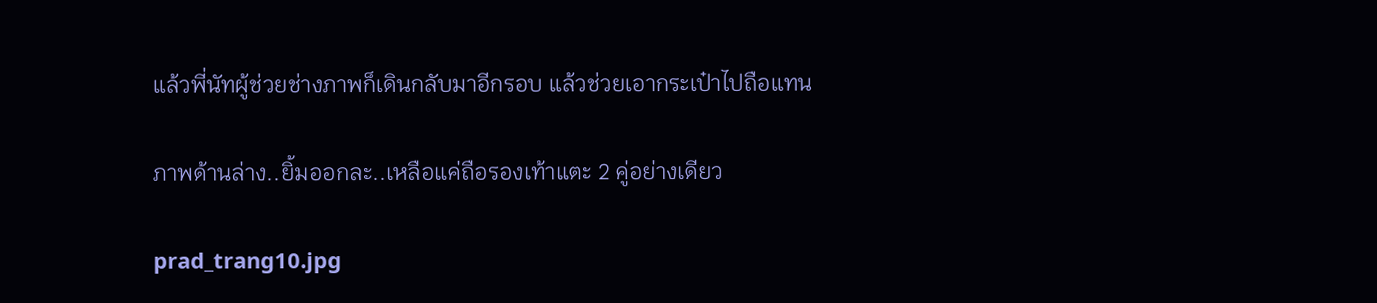แล้วพี่นัทผู้ช่วยช่างภาพก็เดินกลับมาอีกรอบ แล้วช่วยเอากระเป๋าไปถือแทน

ภาพด้านล่าง..ยิ้มออกละ..เหลือแค่ถือรองเท้าแตะ 2 คู่อย่างเดียว

prad_trang10.jpg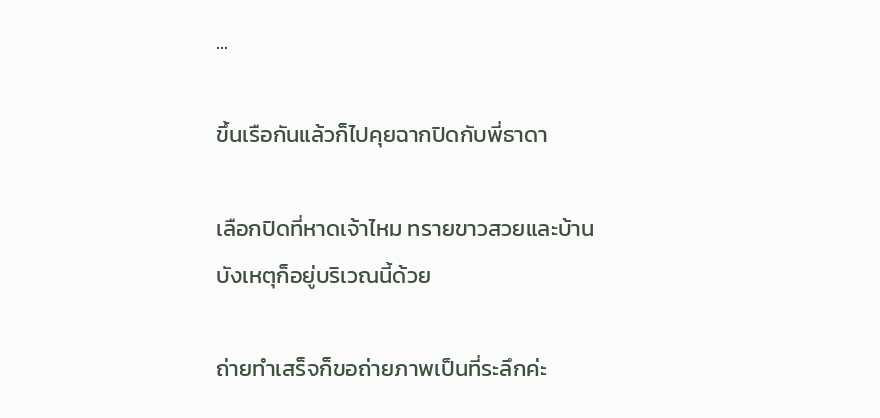...

ขึ้นเรือกันแล้วก็ไปคุยฉากปิดกับพี่ธาดา

เลือกปิดที่หาดเจ้าไหม ทรายขาวสวยและบ้านบังเหตุก็อยู่บริเวณนี้ด้วย

ถ่ายทำเสร็จก็ขอถ่ายภาพเป็นที่ระลึกค่ะ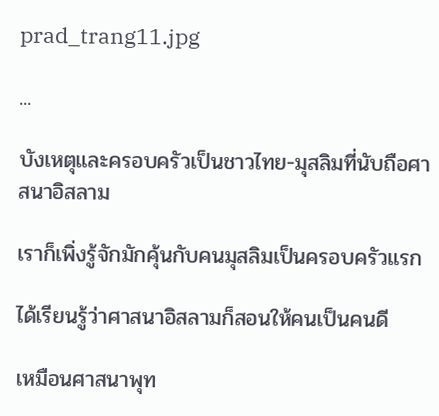prad_trang11.jpg

...

บังเหตุและครอบครัวเป็นชาวไทย-มุสลิมที่นับถือศาสนาอิสลาม

เราก็เพิ่งรู้จักมักคุ้นกับคนมุสลิมเป็นครอบครัวแรก

ได้เรียนรู้ว่าศาสนาอิสลามก็สอนให้คนเป็นคนดี

เหมือนศาสนาพุท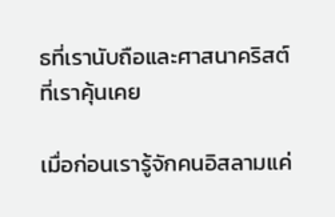ธที่เรานับถือและศาสนาคริสต์ที่เราคุ้นเคย

เมื่อก่อนเรารู้จักคนอิสลามแค่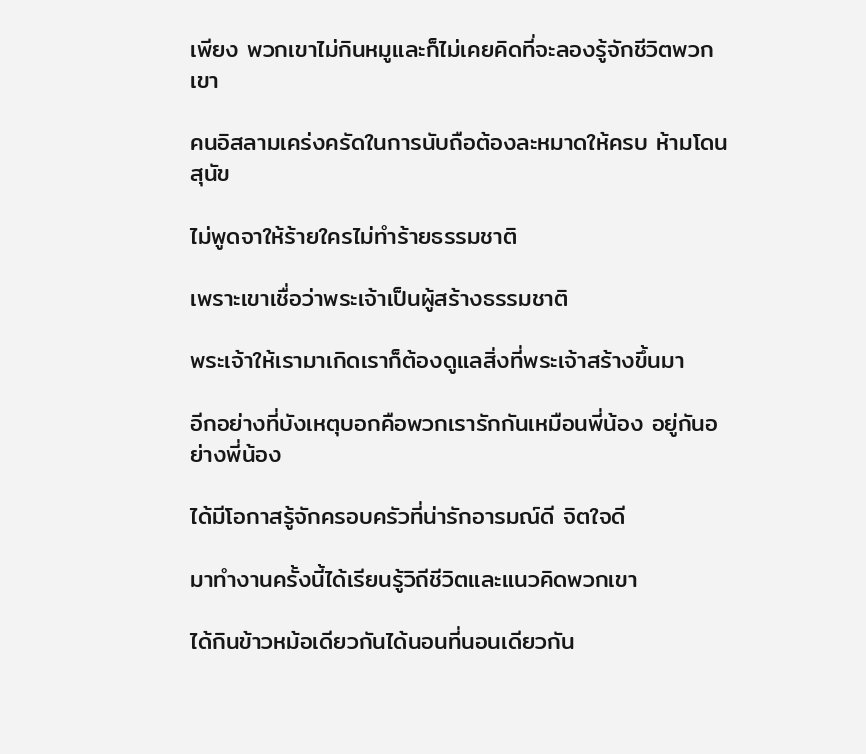เพียง พวกเขาไม่กินหมูและก็ไม่เคยคิดที่จะลองรู้จักชีวิตพวกเขา

คนอิสลามเคร่งครัดในการนับถือต้องละหมาดให้ครบ ห้ามโดนสุนัข

ไม่พูดจาให้ร้ายใครไม่ทำร้ายธรรมชาติ

เพราะเขาเชื่อว่าพระเจ้าเป็นผู้สร้างธรรมชาติ

พระเจ้าให้เรามาเกิดเราก็ต้องดูแลสิ่งที่พระเจ้าสร้างขึ้นมา

อีกอย่างที่บังเหตุบอกคือพวกเรารักกันเหมือนพี่น้อง อยู่กันอย่างพี่น้อง

ได้มีโอกาสรู้จักครอบครัวที่น่ารักอารมณ์ดี จิตใจดี

มาทำงานครั้งนี้ได้เรียนรู้วิถีชีวิตและแนวคิดพวกเขา

ได้กินข้าวหม้อเดียวกันได้นอนที่นอนเดียวกัน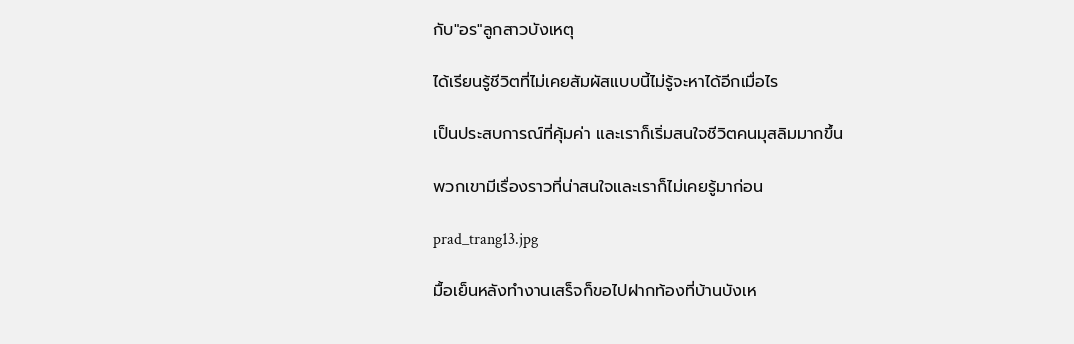กับ"อร"ลูกสาวบังเหตุ

ได้เรียนรู้ชีวิตที่ไม่เคยสัมผัสแบบนี้ไม่รู้จะหาได้อีกเมื่อไร

เป็นประสบการณ์ที่คุ้มค่า และเราก็เริ่มสนใจชีวิตคนมุสลิมมากขึ้น

พวกเขามีเรื่องราวที่น่าสนใจและเราก็ไม่เคยรู้มาก่อน

prad_trang13.jpg

มื้อเย็นหลังทำงานเสร็จก็ขอไปฝากท้องที่บ้านบังเห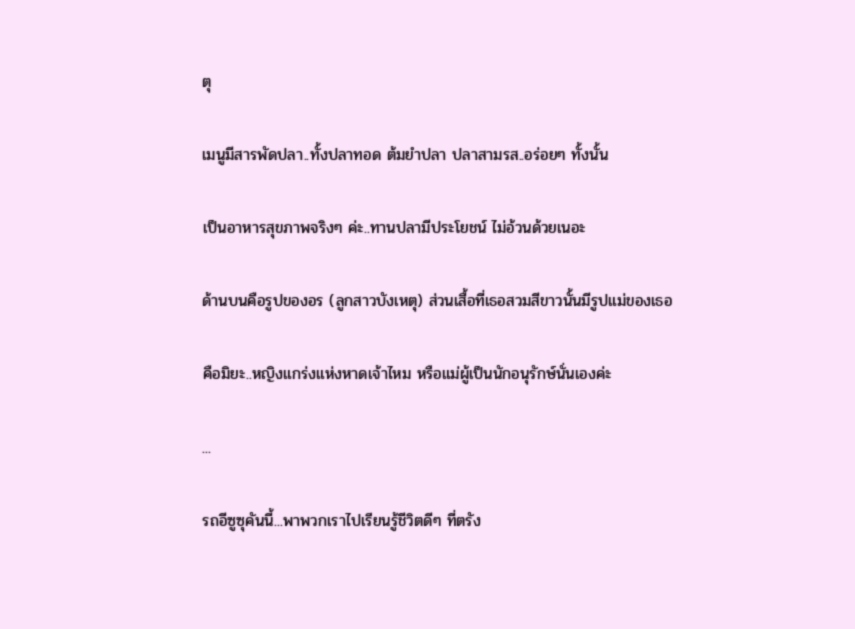ตุ

เมนูมีสารพัดปลา..ทั้งปลาทอด ต้มยำปลา ปลาสามรส..อร่อยๆ ทั้งนั้น

เป็นอาหารสุขภาพจริงๆ ค่ะ..ทานปลามีประโยชน์ ไม่อ้วนด้วยเนอะ

ด้านบนคือรูปของอร (ลูกสาวบังเหตุ) ส่วนเสื้อที่เธอสวมสีขาวนั้นมีรูปแม่ของเธอ

คือมิยะ..หญิงแกร่งแห่งหาดเจ้าไหม หรือแม่ผู้เป็นนักอนุรักษ์นั่นเองค่ะ

...

รถอีซูซุคันนี้...พาพวกเราไปเรียนรู้ชีวิตดีๆ ที่ตรัง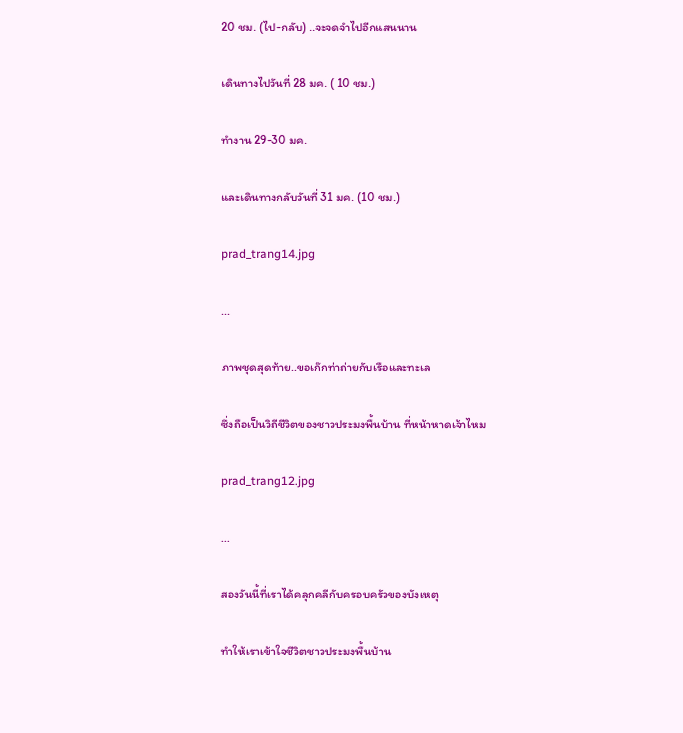20 ชม. (ไป-กลับ) ..จะจดจำไปอีกแสนนาน

เดินทางไปวันที่ 28 มค. ( 10 ชม.)

ทำงาน 29-30 มค.

และเดินทางกลับวันที่ 31 มค. (10 ชม.)

prad_trang14.jpg

...

ภาพชุดสุดท้าย..ขอเก๊กท่าถ่ายกับเรือและทะเล

ซึ่งถือเป็นวิถีชีวิตของชาวประมงพื้นบ้าน ที่หน้าหาดเจ้าไหม

prad_trang12.jpg

...

สองวันนี้ที่เราได้คลุกคลีกับครอบครัวของบังเหตุ

ทำให้เราเข้าใจชีวิตชาวประมงพื้นบ้าน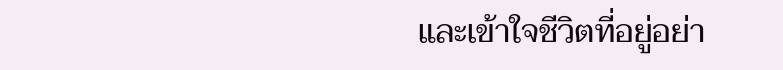และเข้าใจชีวิตที่อยู่อย่า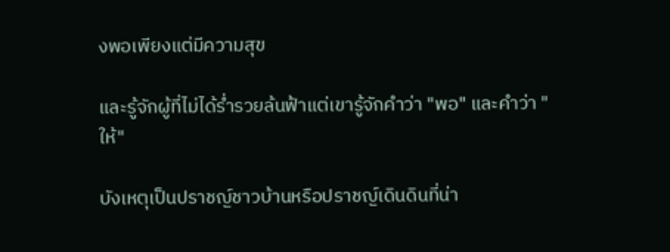งพอเพียงแต่มีความสุข

และรู้จักผู้ที่ไม่ได้ร่ำรวยล้นฟ้าแต่เขารู้จักคำว่า "พอ" และคำว่า "ให้"

บังเหตุเป็นปราชญ์ชาวบ้านหรือปราชญ์เดินดินที่น่า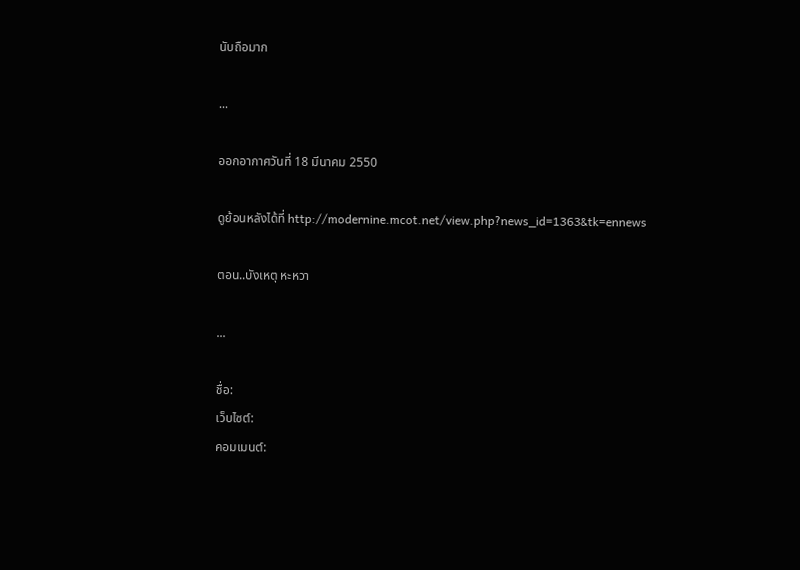นับถือมาก

...

ออกอากาศวันที่ 18 มีนาคม 2550

ดูย้อนหลังได้ที่ http://modernine.mcot.net/view.php?news_id=1363&tk=ennews

ตอน..บังเหตุ หะหวา

...

ชื่อ:
เว็บไซต์:
คอมเมนต์: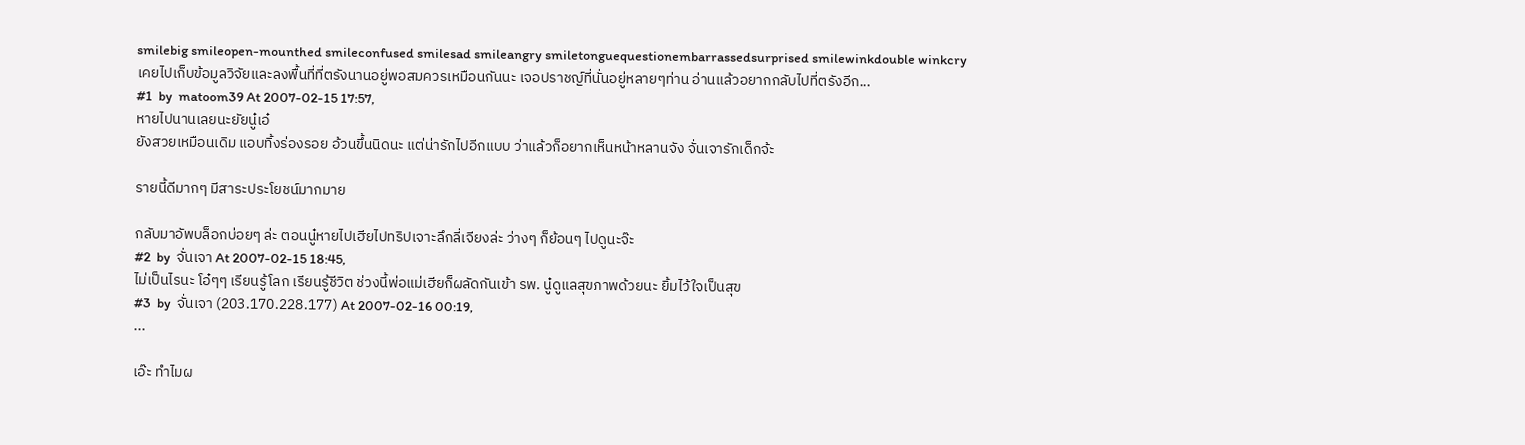smilebig smileopen-mounthed smileconfused smilesad smileangry smiletonguequestionembarrassedsurprised smilewinkdouble winkcry
เคยไปเก็บข้อมูลวิจัยและลงพื้นที่ที่ตรังนานอยู่พอสมควรเหมือนกันนะ เจอปราชญ์ที่นั่นอยู่หลายๆท่าน อ่านแล้วอยากกลับไปที่ตรังอีก...
#1  by  matoom39 At 2007-02-15 17:57,
หายไปนานเลยนะยัยนู๋เอ๋
ยังสวยเหมือนเดิม แอบทิ้งร่องรอย อ้วนขึ้นนิดนะ แต่น่ารักไปอีกแบบ ว่าแล้วก็อยากเห็นหน้าหลานจัง จั่นเจารักเด็กจ้ะ

รายนี้ดีมากๆ มีสาระประโยชน์มากมาย

กลับมาอัพบล็อกบ่อยๆ ล่ะ ตอนนู๋หายไปเฮียไปทริปเจาะลึกลี่เจียงล่ะ ว่างๆ ก็ย้อนๆ ไปดูนะจ๊ะ
#2  by  จั่นเจา At 2007-02-15 18:45,
ไม่เป็นไรนะ โอ๋ๆๆ เรียนรู้โลก เรียนรู้ชีวิต ช่วงนี้พ่อแม่เฮียก็ผลัดกันเข้า รพ. นู๋ดูแลสุขภาพด้วยนะ ยิ้มไว้ใจเป็นสุข
#3  by  จั่นเจา (203.170.228.177) At 2007-02-16 00:19,
...

เอ๊ะ ทำไมผ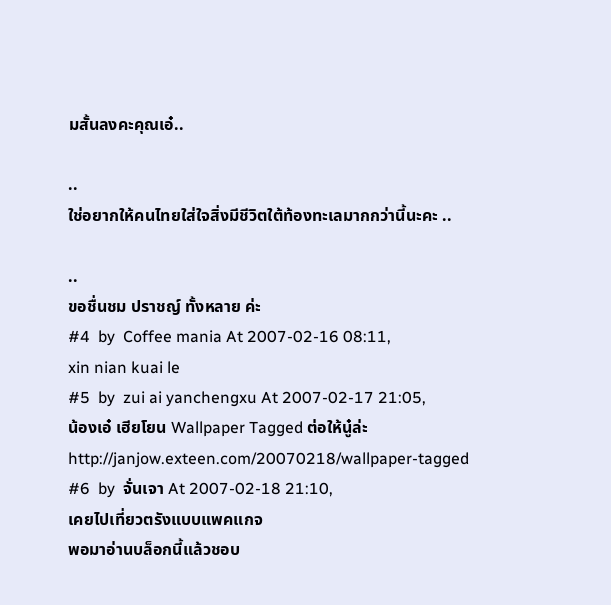มสั้นลงคะคุณเอ๋..

..
ใช่อยากให้คนไทยใส่ใจสิ่งมีชีวิตใต้ท้องทะเลมากกว่านี้นะคะ ..

..
ขอชื่นชม ปราชญ์ ทั้งหลาย ค่ะ
#4  by  Coffee mania At 2007-02-16 08:11,
xin nian kuai le
#5  by  zui ai yanchengxu At 2007-02-17 21:05,
น้องเอ๋ เฮียโยน Wallpaper Tagged ต่อให้นู๋ล่ะ http://janjow.exteen.com/20070218/wallpaper-tagged
#6  by  จั่นเจา At 2007-02-18 21:10,
เคยไปเที่ยวตรังแบบแพคแกจ
พอมาอ่านบล็อกนี้แล้วชอบ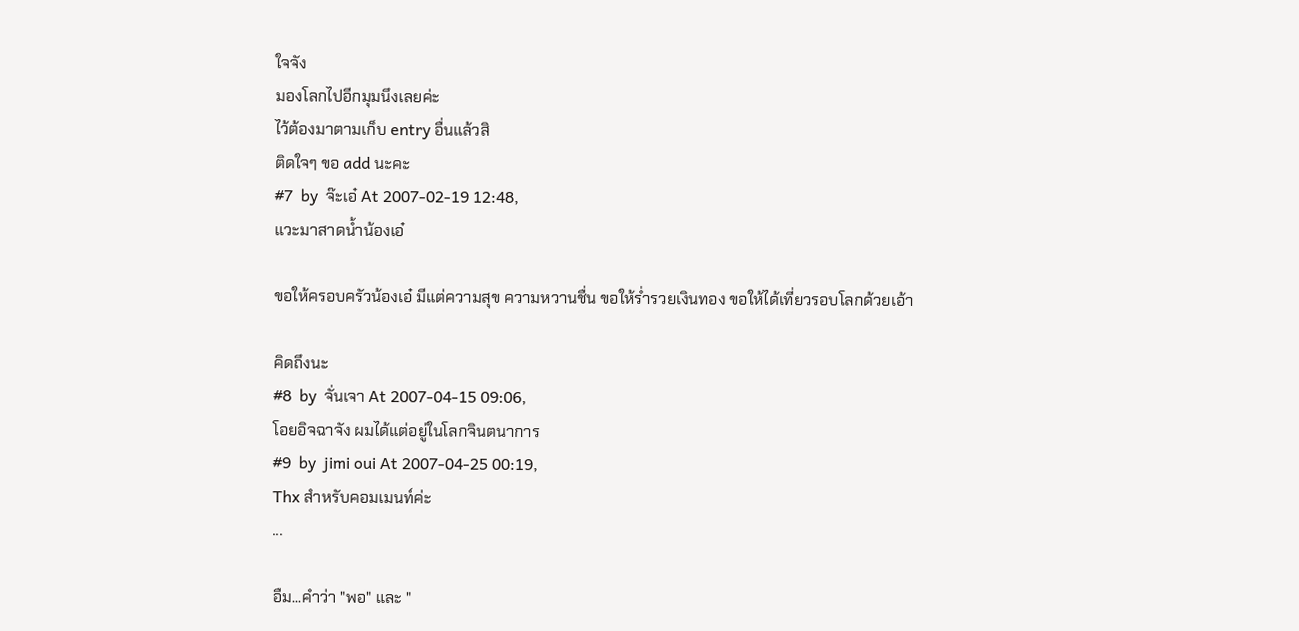ใจจัง
มองโลกไปอีกมุมนึงเลยค่ะ
ไว้ต้องมาตามเก็บ entry อื่นแล้วสิ
ติดใจๆ ขอ add นะคะ
#7  by  จ๊ะเอ๋ At 2007-02-19 12:48,
แวะมาสาดน้ำน้องเอ๋

ขอให้ครอบครัวน้องเอ๋ มีแต่ความสุข ความหวานชื่น ขอให้ร่ำรวยเงินทอง ขอให้ได้เที่ยวรอบโลกด้วยเอ้า

คิดถึงนะ
#8  by  จั่นเจา At 2007-04-15 09:06,
โอยอิจฉาจัง ผมได้แต่อยู่ในโลกจินตนาการ
#9  by  jimi oui At 2007-04-25 00:19,
Thx สำหรับคอมเมนท์ค่ะ
...

อืม...คำว่า "พอ" และ "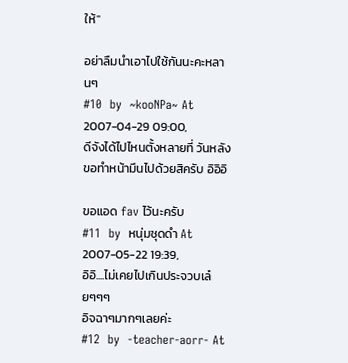ให้"

อย่าลืมนำเอาไปใช้กันนะคะหลานๆ
#10  by  ~kooNPa~ At 2007-04-29 09:00,
ดีจังได้ไปไหนตั้งหลายที่ วันหลังขอทำหน้ามึนไปด้วยสิครับ อิอิอิ

ขอแอด fav ไว้นะครับ
#11  by  หนุ่มชุดดำ At 2007-05-22 19:39,
อิอิ....ไม่เคยไปเกินประจวบเล๋ยๆๆๆ
อิจฉาๆมากๆเลยค่ะ
#12  by  -teacher-aorr- At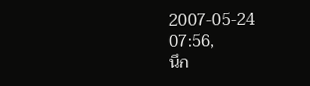2007-05-24 07:56,
นึก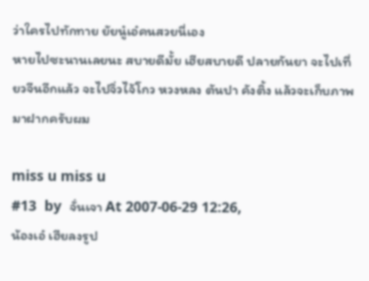ว่าใครไปทักทาย ยัยนู๋เอ๋คนสวยนี่เอง
หายไปซะนานเลยนะ สบายดีมั้ย เฮียสบายดี ปลายกันยา จะไปเที่ยวจีนอีกแล้ว จะไปจิ่วไจ้โกว หวงหลง ตันปา คังติ้ง แล้วจะเก็บภาพมาฝากครับผม

miss u miss u
#13  by  จั่นเจา At 2007-06-29 12:26,
น้องเอ๋ เฮียลงรูป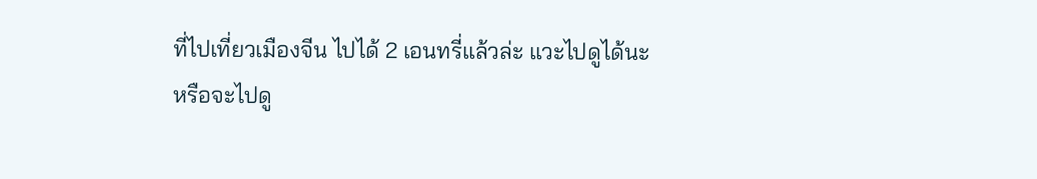ที่ไปเที่ยวเมืองจีน ไปได้ 2 เอนทรี่แล้วล่ะ แวะไปดูได้นะ
หรือจะไปดู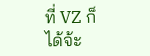ที่ VZ ก็ได้จ้ะ